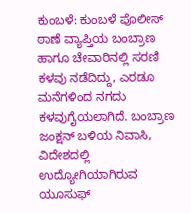ಕುಂಬಳೆ: ಕುಂಬಳೆ ಪೊಲೀಸ್ ಠಾಣೆ ವ್ಯಾಪ್ತಿಯ ಬಂಬ್ರಾಣ ಹಾಗೂ ಚೇವಾರಿನಲ್ಲಿ ಸರಣಿ ಕಳವು ನಡೆದಿದ್ದು, ಎರಡೂ ಮನೆಗಳಿಂದ ನಗದು ಕಳವುಗೈಯಲಾಗಿದೆ. ಬಂಬ್ರಾಣ ಜಂಕ್ಷನ್ ಬಳಿಯ ನಿವಾಸಿ, ವಿದೇಶದಲ್ಲಿ ಉದ್ಯೋಗಿಯಾಗಿರುವ ಯೂಸುಫ್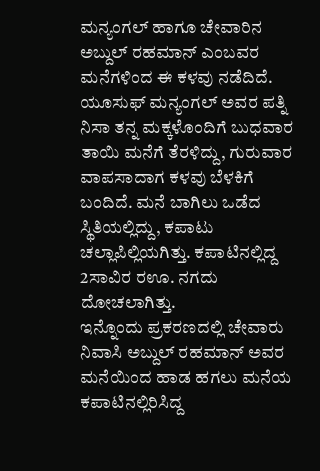ಮನ್ಯಂಗಲ್ ಹಾಗೂ ಚೇವಾರಿನ ಅಬ್ದುಲ್ ರಹಮಾನ್ ಎಂಬವರ ಮನೆಗಳಿಂದ ಈ ಕಳವು ನಡೆದಿದೆ.
ಯೂಸುಫ್ ಮನ್ಯಂಗಲ್ ಅವರ ಪತ್ನಿ ನಿಸಾ ತನ್ನ ಮಕ್ಕಳೊಂದಿಗೆ ಬುಧವಾರ ತಾಯಿ ಮನೆಗೆ ತೆರಳಿದ್ದು, ಗುರುವಾರ ವಾಪಸಾದಾಗ ಕಳವು ಬೆಳಕಿಗೆ ಬಂದಿದೆ. ಮನೆ ಬಾಗಿಲು ಒಡೆದ ಸ್ಥಿತಿಯಲ್ಲಿದ್ದು, ಕಪಾಟು ಚಲ್ಲಾಪಿಲ್ಲಿಯಗಿತ್ತು. ಕಪಾಟಿನಲ್ಲಿದ್ದ 2ಸಾವಿರ ರಊ. ನಗದು ದೋಚಲಾಗಿತ್ತು.
ಇನ್ನೊಂದು ಪ್ರಕರಣದಲ್ಲಿ ಚೇವಾರು ನಿವಾಸಿ ಅಬ್ದುಲ್ ರಹಮಾನ್ ಅವರ ಮನೆಯಿಂದ ಹಾಡ ಹಗಲು ಮನೆಯ ಕಪಾಟಿನಲ್ಲಿರಿಸಿದ್ದ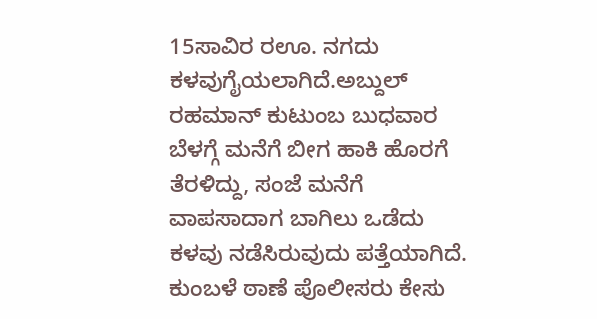15ಸಾವಿರ ರಊ. ನಗದು ಕಳವುಗೈಯಲಾಗಿದೆ.ಅಬ್ದುಲ್ ರಹಮಾನ್ ಕುಟುಂಬ ಬುಧವಾರ ಬೆಳಗ್ಗೆ ಮನೆಗೆ ಬೀಗ ಹಾಕಿ ಹೊರಗೆ ತೆರಳಿದ್ದು, ಸಂಜೆ ಮನೆಗೆ ವಾಪಸಾದಾಗ ಬಾಗಿಲು ಒಡೆದು ಕಳವು ನಡೆಸಿರುವುದು ಪತ್ತೆಯಾಗಿದೆ. ಕುಂಬಳೆ ಠಾಣೆ ಪೊಲೀಸರು ಕೇಸು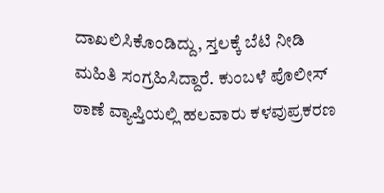ದಾಖಲಿಸಿಕೊಂಡಿದ್ದು, ಸ್ತಲಕ್ಕೆ ಬೆಟಿ ನೀಡಿ ಮಹಿತಿ ಸಂಗ್ರಹಿಸಿದ್ದಾರೆ. ಕುಂಬಳೆ ಪೊಲೀಸ್ ಠಾಣೆ ವ್ಯಾಪ್ತಿಯಲ್ಲಿ ಹಲವಾರು ಕಳವುಪ್ರಕರಣ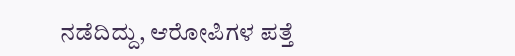ನಡೆದಿದ್ದು, ಆರೋಪಿಗಳ ಪತ್ತೆ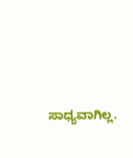ಸಾಧ್ಯವಾಗಿಲ್ಲ.